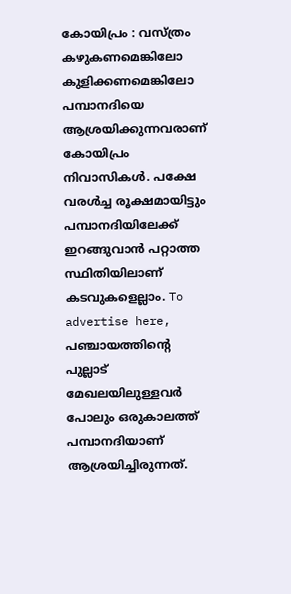കോയിപ്രം : വസ്ത്രം കഴുകണമെങ്കിലോ കുളിക്കണമെങ്കിലോ പമ്പാനദിയെ ആശ്രയിക്കുന്നവരാണ് കോയിപ്രം നിവാസികൾ. പക്ഷേ വരൾച്ച രൂക്ഷമായിട്ടും പമ്പാനദിയിലേക്ക് ഇറങ്ങുവാൻ പറ്റാത്ത സ്ഥിതിയിലാണ് കടവുകളെല്ലാം. To advertise here, പഞ്ചായത്തിന്റെ പുല്ലാട് മേഖലയിലുള്ളവർ പോലും ഒരുകാലത്ത് പമ്പാനദിയാണ് ആശ്രയിച്ചിരുന്നത്.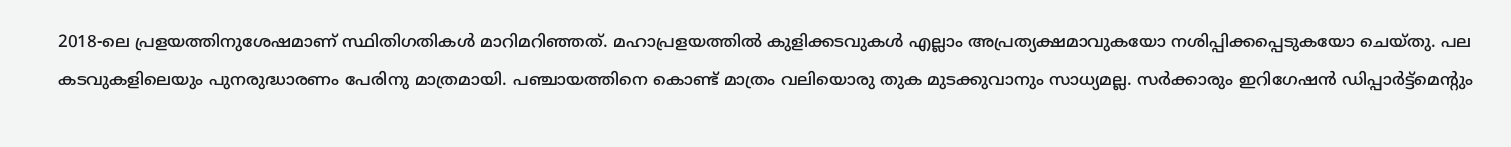2018-ലെ പ്രളയത്തിനുശേഷമാണ് സ്ഥിതിഗതികൾ മാറിമറിഞ്ഞത്. മഹാപ്രളയത്തിൽ കുളിക്കടവുകൾ എല്ലാം അപ്രത്യക്ഷമാവുകയോ നശിപ്പിക്കപ്പെടുകയോ ചെയ്തു. പല കടവുകളിലെയും പുനരുദ്ധാരണം പേരിനു മാത്രമായി. പഞ്ചായത്തിനെ കൊണ്ട് മാത്രം വലിയൊരു തുക മുടക്കുവാനും സാധ്യമല്ല. സർക്കാരും ഇറിഗേഷൻ ഡിപ്പാർട്ട്മെൻ്റും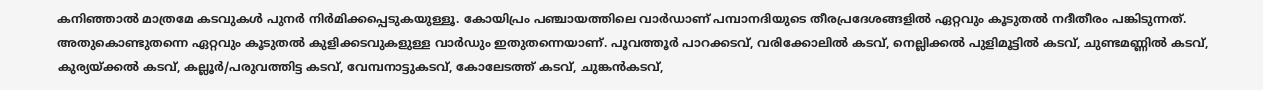കനിഞ്ഞാൽ മാത്രമേ കടവുകൾ പുനർ നിർമിക്കപ്പെടുകയുള്ളൂ. കോയിപ്രം പഞ്ചായത്തിലെ വാർഡാണ് പമ്പാനദിയുടെ തീരപ്രദേശങ്ങളിൽ ഏറ്റവും കൂടുതൽ നദീതീരം പങ്കിടുന്നത്. അതുകൊണ്ടുതന്നെ ഏറ്റവും കൂടുതൽ കുളിക്കടവുകളുള്ള വാർഡും ഇതുതന്നെയാണ്. പൂവത്തൂർ പാറക്കടവ്, വരിക്കോലിൽ കടവ്, നെല്ലിക്കൽ പുളിമൂട്ടിൽ കടവ്, ചുണ്ടമണ്ണിൽ കടവ്, കുര്യയ്ക്കൽ കടവ്, കല്ലൂർ/പരുവത്തിട്ട കടവ്, വേമ്പനാട്ടുകടവ്, കോലേടത്ത് കടവ്, ചുങ്കൻകടവ്,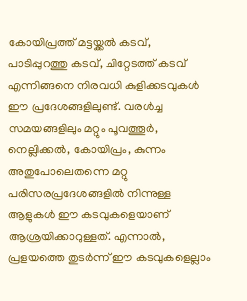കോയിപ്രത്ത് മട്ടയ്ക്കൽ കടവ്, പാടിപ്പുറത്തു കടവ്, ചിറ്റേടത്ത് കടവ് എന്നിങ്ങനെ നിരവധി കുളിക്കടവുകൾ ഈ പ്രദേശങ്ങളിലുണ്ട്. വരൾച്ച സമയങ്ങളിലും മറ്റും പൂവത്തൂർ, നെല്ലിക്കൽ, കോയിപ്രം, കുന്നം അതുപോലെതന്നെ മറ്റു പരിസരപ്രദേശങ്ങളിൽ നിന്നുള്ള ആളുകൾ ഈ കടവുകളെയാണ് ആശ്രയിക്കാറുള്ളത്. എന്നാൽ, പ്രളയത്തെ തുടർന്ന് ഈ കടവുകളെല്ലാം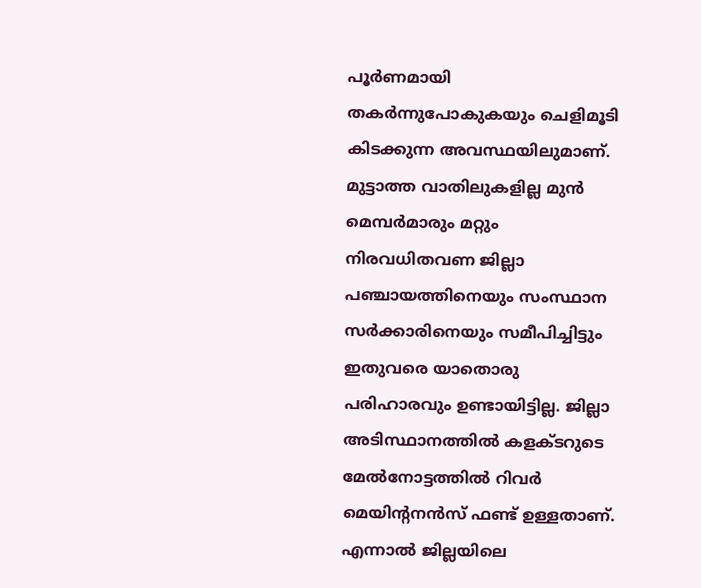പൂർണമായി തകർന്നുപോകുകയും ചെളിമൂടി കിടക്കുന്ന അവസ്ഥയിലുമാണ്. മുട്ടാത്ത വാതിലുകളില്ല മുൻ മെമ്പർമാരും മറ്റും നിരവധിതവണ ജില്ലാ പഞ്ചായത്തിനെയും സംസ്ഥാന സർക്കാരിനെയും സമീപിച്ചിട്ടും ഇതുവരെ യാതൊരു പരിഹാരവും ഉണ്ടായിട്ടില്ല. ജില്ലാ അടിസ്ഥാനത്തിൽ കളക്ടറുടെ മേൽനോട്ടത്തിൽ റിവർ മെയിന്റനൻസ് ഫണ്ട് ഉള്ളതാണ്. എന്നാൽ ജില്ലയിലെ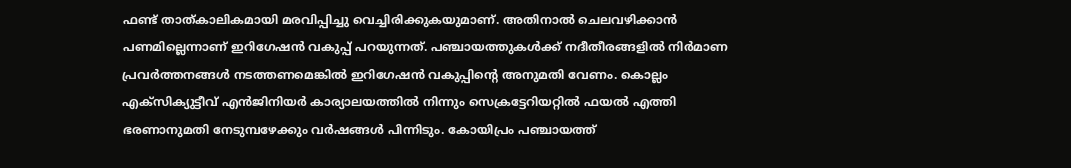ഫണ്ട് താത്കാലികമായി മരവിപ്പിച്ചു വെച്ചിരിക്കുകയുമാണ്. അതിനാൽ ചെലവഴിക്കാൻ പണമില്ലെന്നാണ് ഇറിഗേഷൻ വകുപ്പ് പറയുന്നത്. പഞ്ചായത്തുകൾക്ക് നദീതീരങ്ങളിൽ നിർമാണ പ്രവർത്തനങ്ങൾ നടത്തണമെങ്കിൽ ഇറിഗേഷൻ വകുപ്പിന്റെ അനുമതി വേണം. കൊല്ലം എക്സിക്യുട്ടീവ് എൻജിനിയർ കാര്യാലയത്തിൽ നിന്നും സെക്രട്ടേറിയറ്റിൽ ഫയൽ എത്തി ഭരണാനുമതി നേടുമ്പഴേക്കും വർഷങ്ങൾ പിന്നിടും. കോയിപ്രം പഞ്ചായത്ത്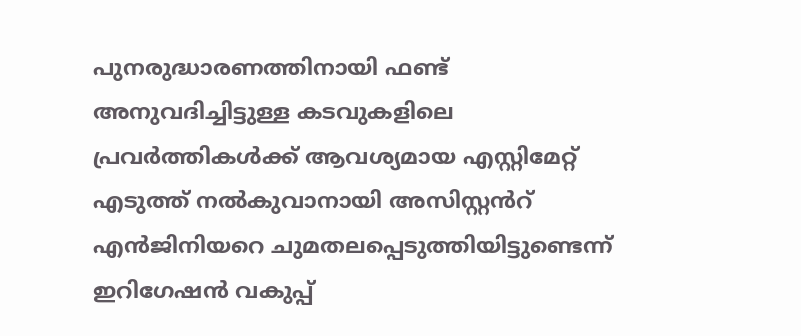പുനരുദ്ധാരണത്തിനായി ഫണ്ട് അനുവദിച്ചിട്ടുള്ള കടവുകളിലെ പ്രവർത്തികൾക്ക് ആവശ്യമായ എസ്റ്റിമേറ്റ് എടുത്ത് നൽകുവാനായി അസിസ്റ്റൻറ് എൻജിനിയറെ ചുമതലപ്പെടുത്തിയിട്ടുണ്ടെന്ന് ഇറിഗേഷൻ വകുപ്പ്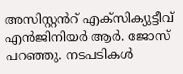അസിസ്റ്റൻറ് എക്സിക്യുട്ടീവ് എൻജിനിയർ ആർ. ജോസ് പറഞ്ഞു. നടപടികൾ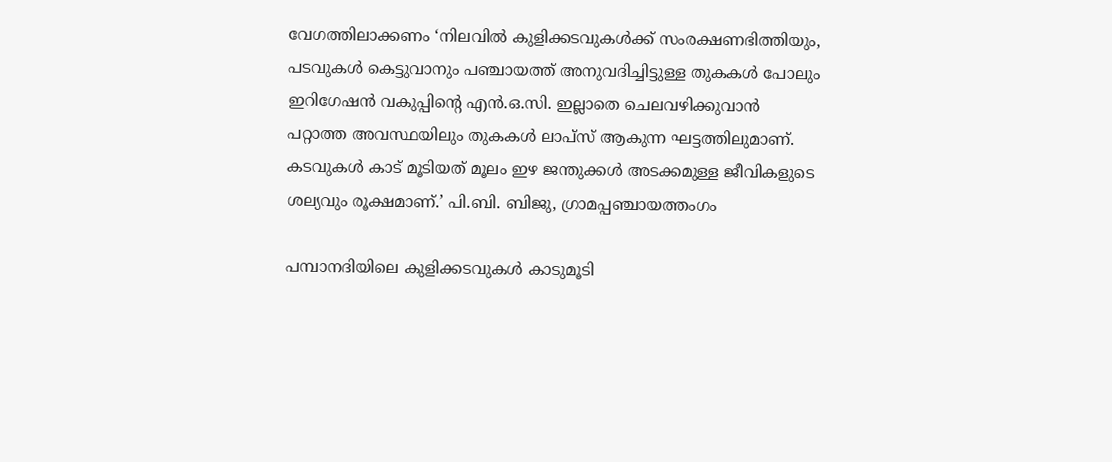വേഗത്തിലാക്കണം ‘നിലവിൽ കുളിക്കടവുകൾക്ക് സംരക്ഷണഭിത്തിയും, പടവുകൾ കെട്ടുവാനും പഞ്ചായത്ത് അനുവദിച്ചിട്ടുള്ള തുകകൾ പോലും ഇറിഗേഷൻ വകുപ്പിന്റെ എൻ.ഒ.സി. ഇല്ലാതെ ചെലവഴിക്കുവാൻ പറ്റാത്ത അവസ്ഥയിലും തുകകൾ ലാപ്സ് ആകുന്ന ഘട്ടത്തിലുമാണ്. കടവുകൾ കാട് മൂടിയത് മൂലം ഇഴ ജന്തുക്കൾ അടക്കമുള്ള ജീവികളുടെ ശല്യവും രൂക്ഷമാണ്.’ പി.ബി. ബിജു, ഗ്രാമപ്പഞ്ചായത്തംഗം

പമ്പാനദിയിലെ കുളിക്കടവുകൾ കാടുമൂടി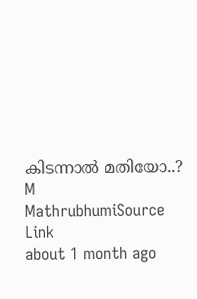കിടന്നാൽ മതിയോ..?
M
MathrubhumiSource Link
about 1 month ago